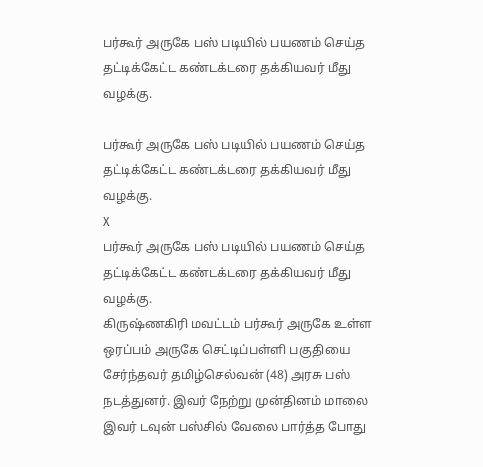பர்கூர் அருகே பஸ் படியில் பயணம் செய்த தட்டிக்கேட்ட கண்டக்டரை தக்கியவர் மீது வழக்கு.

பர்கூர் அருகே பஸ் படியில் பயணம் செய்த தட்டிக்கேட்ட கண்டக்டரை தக்கியவர் மீது வழக்கு.
X
பர்கூர் அருகே பஸ் படியில் பயணம் செய்த தட்டிக்கேட்ட கண்டக்டரை தக்கியவர் மீது வழக்கு.
கிருஷ்ணகிரி மவட்டம் பர்கூர் அருகே உள்ள ஒரப்பம் அருகே செட்டிப்பள்ளி பகுதியை சேர்ந்தவர் தமிழ்செல்வன் (48) அரசு பஸ் நடத்துனர். இவர் நேற்று முன்தினம் மாலை இவர் டவுன் பஸ்சில் வேலை பார்த்த போது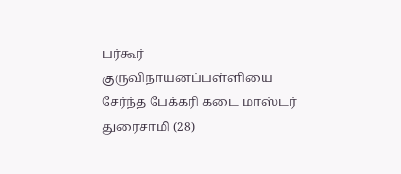பர்கூர் குருவிநாயனப்பள்ளியை சேர்ந்த பேக்கரி கடை மாஸ்டர் துரைசாமி (28)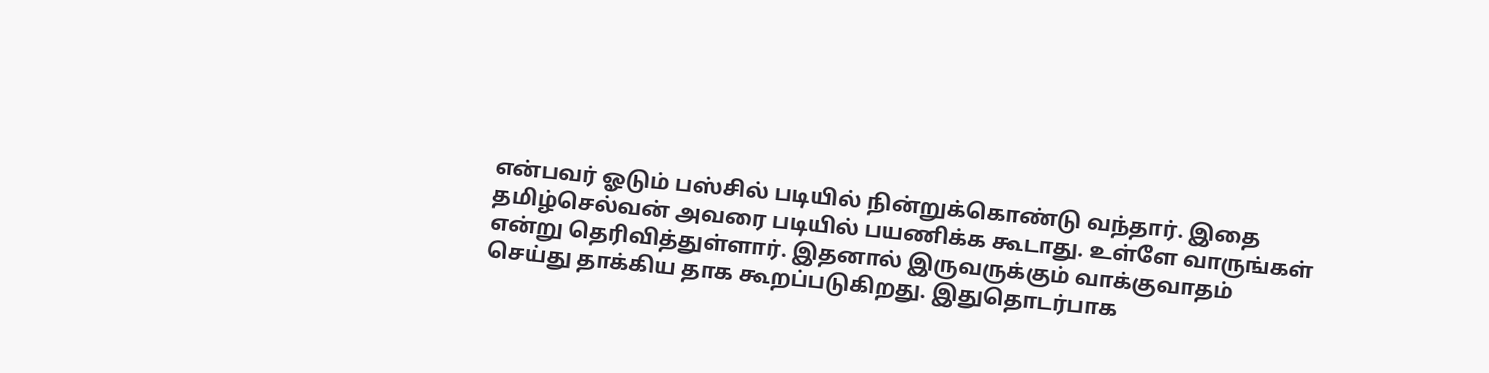என்பவர் ஓடும் பஸ்சில் படியில் நின்றுக்கொண்டு வந்தார். இதை தமிழ்செல்வன் அவரை படியில் பயணிக்க கூடாது. உள்ளே வாருங்கள் என்று தெரிவித்துள்ளார். இதனால் இருவருக்கும் வாக்குவாதம் செய்து தாக்கிய தாக கூறப்படுகிறது. இதுதொடர்பாக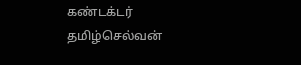கண்டக்டர் தமிழ்செல்வன்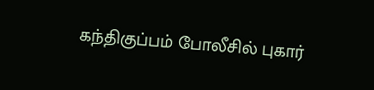கந்திகுப்பம் போலீசில் புகார்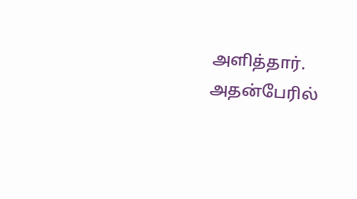அளித்தார். அதன்பேரில்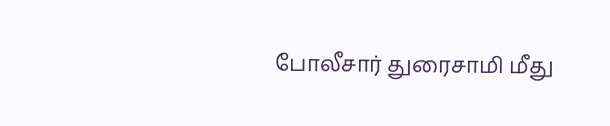போலீசார் துரைசாமி மீது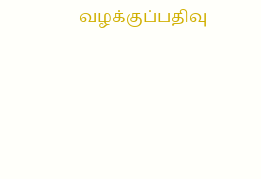வழக்குப்பதிவு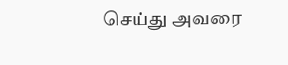செய்து அவரை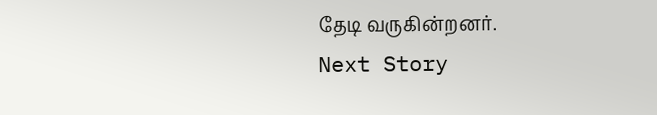தேடி வருகின்றனர்.
Next Story